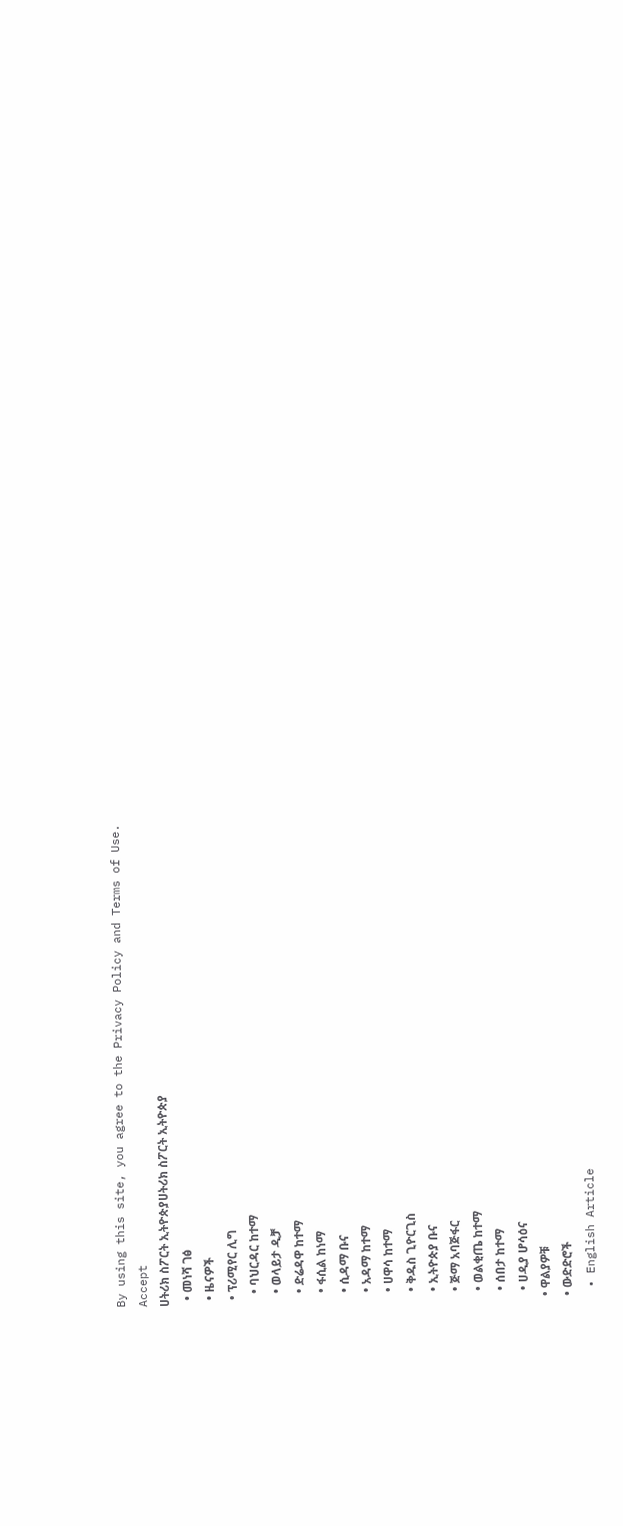By using this site, you agree to the Privacy Policy and Terms of Use.
Accept
ሀትሪክ ስፖርት ኢትዮጵያሀትሪክ ስፖርት ኢትዮጵያ
  • መነሻ ገፅ
  • ዜናዎች
  • ፕሪሚየር ሊግ
    • ባህርዳር ከተማ
    • ወላይታ ዲቻ
    • ድሬዳዋ ከተማ
    • ፋሲል ከነማ
    • ሲዳማ ቡና
    • አዳማ ከተማ
    • ሀዋሳ ከተማ
    • ቅዱስ ጊዮርጊስ
    • ኢትዮጵያ ቡና
    • ጅማ አባጅፋር
    • ወልቂጤ ከተማ
    • ሰበታ ከተማ
    • ሀዲያ ሆሳዕና
  • ዋልያዎቹ
  • ውድድሮች
  • English Article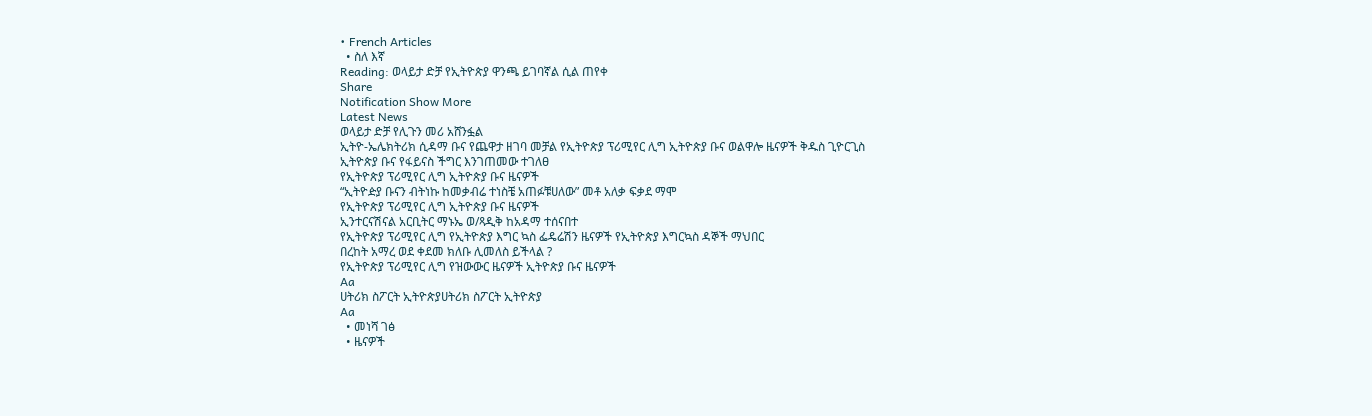• French Articles
  • ስለ እኛ
Reading: ወላይታ ድቻ የኢትዮጵያ ዋንጫ ይገባኛል ሲል ጠየቀ
Share
Notification Show More
Latest News
ወላይታ ድቻ የሊጉን መሪ አሸንፏል
ኢትዮ-ኤሌክትሪክ ሲዳማ ቡና የጨዋታ ዘገባ መቻል የኢትዮጵያ ፕሪሚየር ሊግ ኢትዮጵያ ቡና ወልዋሎ ዜናዎች ቅዱስ ጊዮርጊስ
ኢትዮጵያ ቡና የፋይናስ ችግር እንገጠመው ተገለፀ
የኢትዮጵያ ፕሪሚየር ሊግ ኢትዮጵያ ቡና ዜናዎች
“ኢትዮዽያ ቡናን ብትነኩ ከመቃብሬ ተነስቼ አጠፉቹሀለው” መቶ አለቃ ፍቃደ ማሞ
የኢትዮጵያ ፕሪሚየር ሊግ ኢትዮጵያ ቡና ዜናዎች
ኢንተርናሽናል አርቢትር ማኑኤ ወ/ጻዲቅ ከአዳማ ተሰናበተ
የኢትዮጵያ ፕሪሚየር ሊግ የኢትዮጵያ እግር ኳስ ፌዴሬሽን ዜናዎች የኢትዮጵያ እግርኳስ ዳኞች ማህበር
በረከት አማረ ወደ ቀደመ ክለቡ ሊመለስ ይችላል ?
የኢትዮጵያ ፕሪሚየር ሊግ የዝውውር ዜናዎች ኢትዮጵያ ቡና ዜናዎች
Aa
ሀትሪክ ስፖርት ኢትዮጵያሀትሪክ ስፖርት ኢትዮጵያ
Aa
  • መነሻ ገፅ
  • ዜናዎች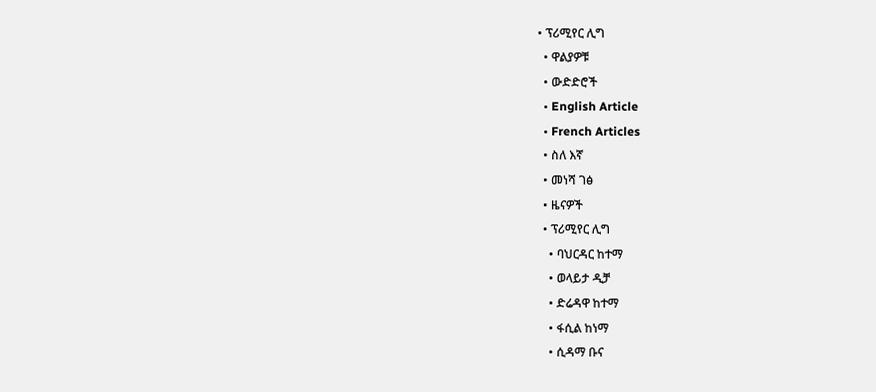• ፕሪሚየር ሊግ
  • ዋልያዎቹ
  • ውድድሮች
  • English Article
  • French Articles
  • ስለ እኛ
  • መነሻ ገፅ
  • ዜናዎች
  • ፕሪሚየር ሊግ
    • ባህርዳር ከተማ
    • ወላይታ ዲቻ
    • ድሬዳዋ ከተማ
    • ፋሲል ከነማ
    • ሲዳማ ቡና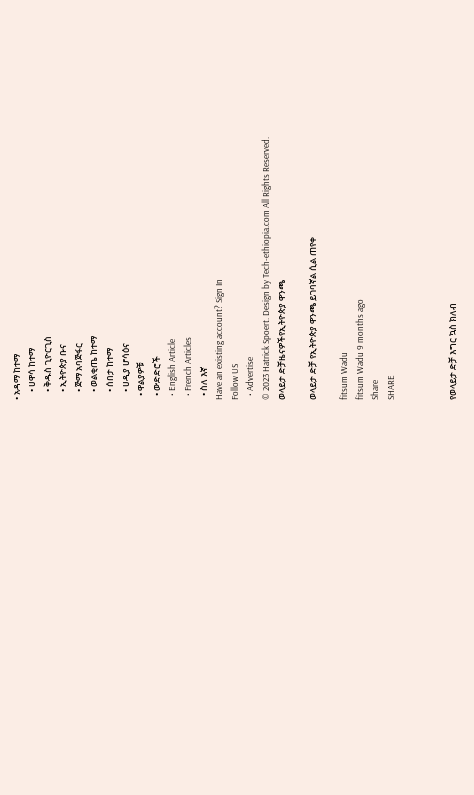• አዳማ ከተማ
    • ሀዋሳ ከተማ
    • ቅዱስ ጊዮርጊስ
    • ኢትዮጵያ ቡና
    • ጅማ አባጅፋር
    • ወልቂጤ ከተማ
    • ሰበታ ከተማ
    • ሀዲያ ሆሳዕና
  • ዋልያዎቹ
  • ውድድሮች
  • English Article
  • French Articles
  • ስለ እኛ
Have an existing account? Sign In
Follow US
  • Advertise
© 2023 Hatrick Spoert. Design by Tech-ethiopia.com All Rights Reserved.
ወላይታ ድቻዜናዎችየኢትዮጵያ ዋንጫ

ወላይታ ድቻ የኢትዮጵያ ዋንጫ ይገባኛል ሲል ጠየቀ

fitsum Wadu
fitsum Wadu 9 months ago
Share
SHARE



የወላይታ ድቻ እግር ኳስ ክለብ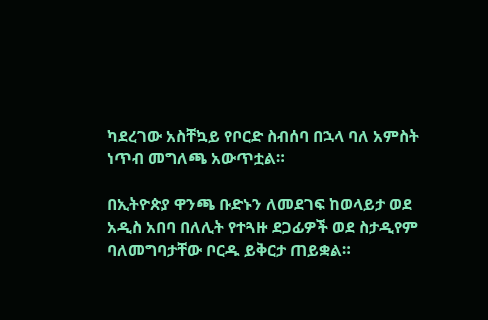ካደረገው አስቸኳይ የቦርድ ስብሰባ በኋላ ባለ አምስት ነጥብ መግለጫ አውጥቷል።

በኢትዮጵያ ዋንጫ ቡድኑን ለመደገፍ ከወላይታ ወደ አዲስ አበባ በለሊት የተጓዙ ደጋፊዎች ወደ ስታዲየም ባለመግባታቸው ቦርዱ ይቅርታ ጠይቋል።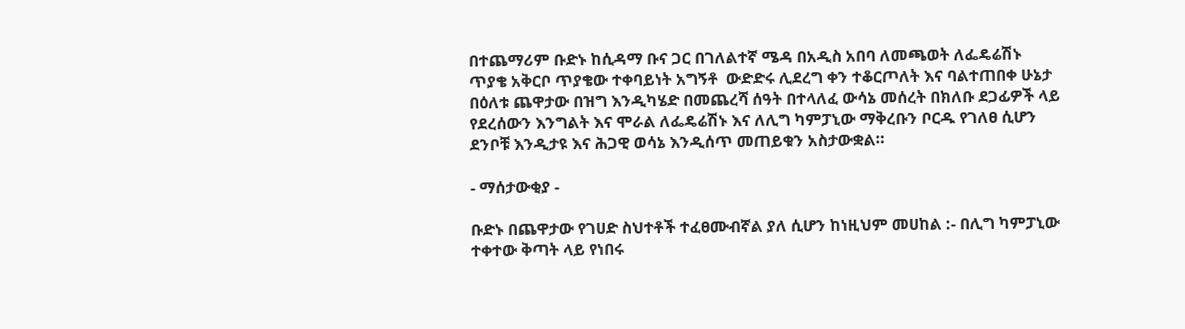በተጨማሪም ቡድኑ ከሲዳማ ቡና ጋር በገለልተኛ ሜዳ በአዲስ አበባ ለመጫወት ለፌዴሬሽኑ ጥያቄ አቅርቦ ጥያቄው ተቀባይነት አግኝቶ  ውድድሩ ሊደረግ ቀን ተቆርጦለት እና ባልተጠበቀ ሁኔታ በዕለቱ ጨዋታው በዝግ እንዲካሄድ በመጨረሻ ሰዓት በተላለፈ ውሳኔ መሰረት በክለቡ ደጋፊዎች ላይ የደረሰውን እንግልት እና ሞራል ለፌዴሬሽኑ እና ለሊግ ካምፓኒው ማቅረቡን ቦርዱ የገለፀ ሲሆን ደንቦቹ እንዲታዩ እና ሕጋዊ ወሳኔ እንዲሰጥ መጠይቁን አስታውቋል።

- ማሰታውቂያ -

ቡድኑ በጨዋታው የገሀድ ስህተቶች ተፈፀሙብኛል ያለ ሲሆን ከነዚህም መሀከል :- በሊግ ካምፓኒው ተቀተው ቅጣት ላይ የነበሩ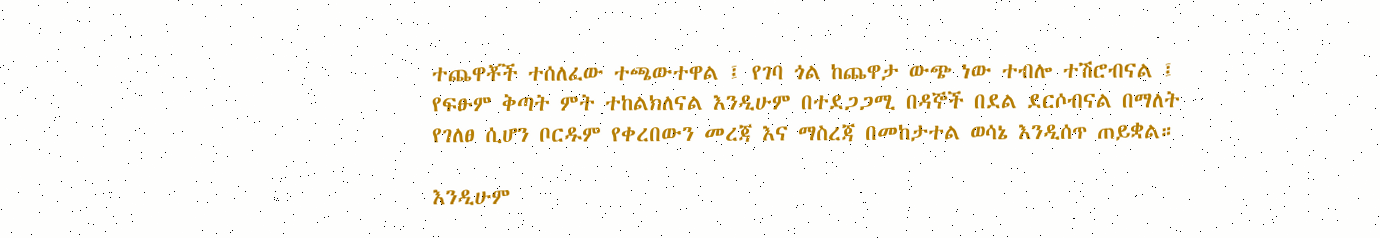ተጨዋቾች ተሰለፈው ተጫውተዋል ፤ የገባ ጎል ከጨዋታ ውጭ ነው ተብሎ ተሽሮብናል ፤ የፍፁም ቅጣት ምት ተከልክለናል እንዲሁም በተደጋጋሚ በዳኞች በደል ደርሶብናል በማለት የገለፀ ሲሆን ቦርዱም የቀረበውን መረጃ እና ማስረጃ በመከታተል ወሳኔ እንዲሰጥ ጠይቋል።

እንዲሁም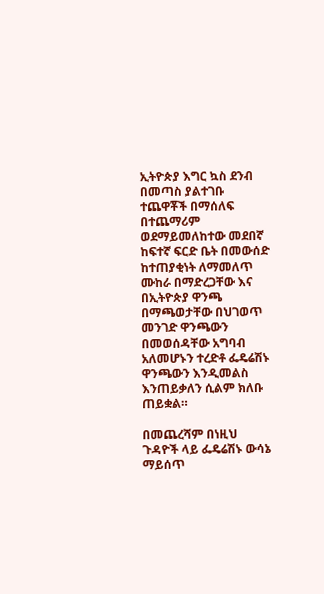ኢትዮጵያ እግር ኳስ ደንብ በመጣስ ያልተገቡ ተጨዋቾች በማሰለፍ በተጨማሪም ወደማይመለከተው መደበኛ ከፍተኛ ፍርድ ቤት በመውሰድ ከተጠያቂነት ለማመለጥ ሙከራ በማድረጋቸው እና በኢትዮጵያ ዋንጫ በማጫወታቸው በህገወጥ መንገድ ዋንጫውን በመወሰዳቸው አግባብ አለመሆኑን ተረድቶ ፌዴሬሽኑ ዋንጫውን እንዲመልስ እንጠይቃለን ሲልም ክለቡ ጠይቋል።

በመጨረሻም በነዚህ ጉዳዮች ላይ ፌዴሬሽኑ ውሳኔ ማይሰጥ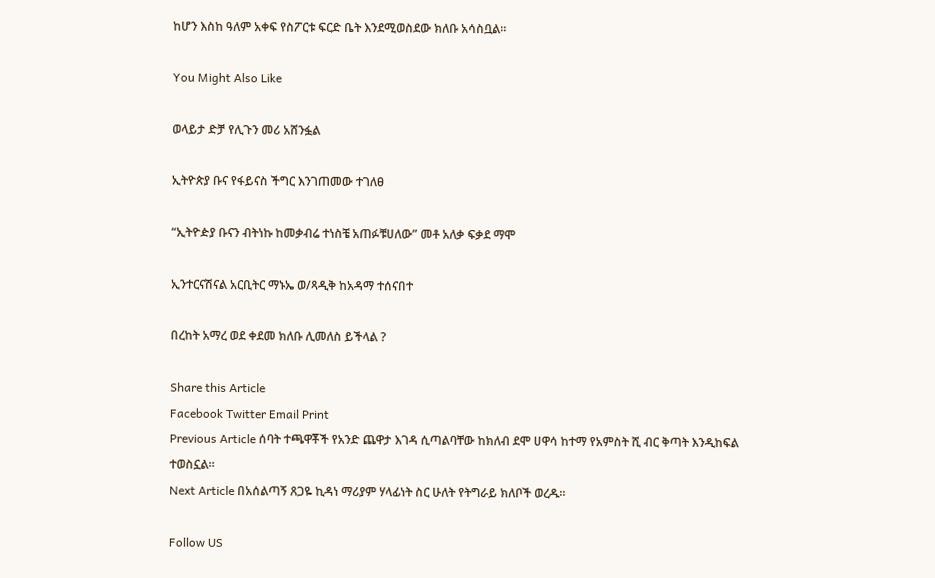ከሆን እስከ ዓለም አቀፍ የስፖርቱ ፍርድ ቤት እንደሚወስደው ክለቡ አሳስቧል።

You Might Also Like

ወላይታ ድቻ የሊጉን መሪ አሸንፏል

ኢትዮጵያ ቡና የፋይናስ ችግር እንገጠመው ተገለፀ

“ኢትዮዽያ ቡናን ብትነኩ ከመቃብሬ ተነስቼ አጠፉቹሀለው” መቶ አለቃ ፍቃደ ማሞ

ኢንተርናሽናል አርቢትር ማኑኤ ወ/ጻዲቅ ከአዳማ ተሰናበተ

በረከት አማረ ወደ ቀደመ ክለቡ ሊመለስ ይችላል ?

Share this Article
Facebook Twitter Email Print
Previous Article ሰባት ተጫዋቾች የአንድ ጨዋታ እገዳ ሲጣልባቸው ከክለብ ደሞ ሀዋሳ ከተማ የአምስት ሺ ብር ቅጣት እንዲከፍል ተወስኗል።
Next Article በአሰልጣኝ ጸጋዬ ኪዳነ ማሪያም ሃላፊነት ስር ሁለት የትግራይ ክለቦች ወረዱ።

Follow US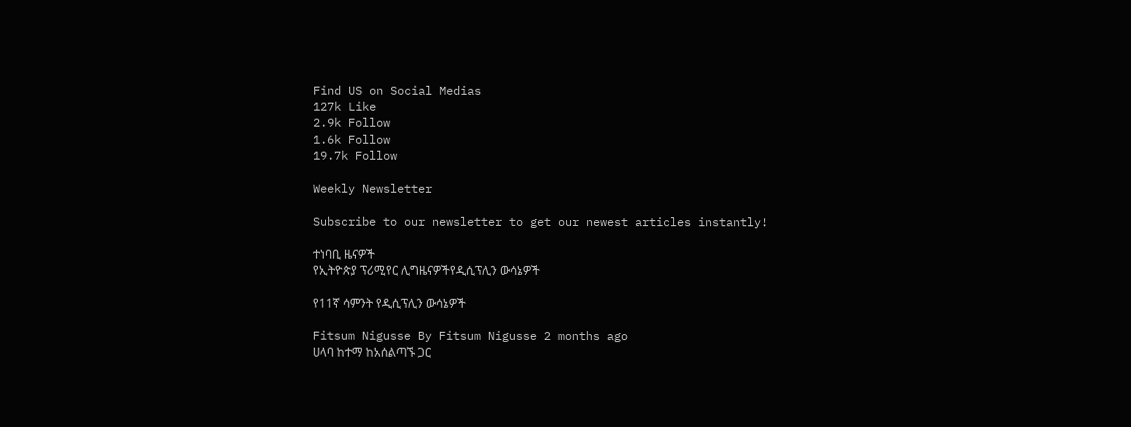Find US on Social Medias
127k Like
2.9k Follow
1.6k Follow
19.7k Follow

Weekly Newsletter

Subscribe to our newsletter to get our newest articles instantly!

ተነባቢ ዜናዎች
የኢትዮጵያ ፕሪሚየር ሊግዜናዎችየዲሲፕሊን ውሳኔዎች

የ11ኛ ሳምንት የዲሲፕሊን ውሳኔዎች

Fitsum Nigusse By Fitsum Nigusse 2 months ago
ሀላባ ከተማ ከአሰልጣኙ ጋር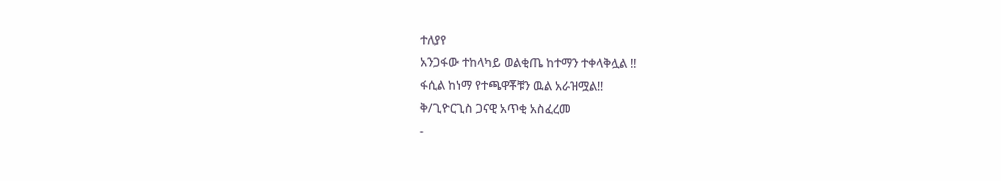ተለያየ
አንጋፋው ተከላካይ ወልቂጤ ከተማን ተቀላቅሏል !!
ፋሲል ከነማ የተጫዋቾቹን ዉል አራዝሟል!!
ቅ/ጊዮርጊስ ጋናዊ አጥቂ አስፈረመ
-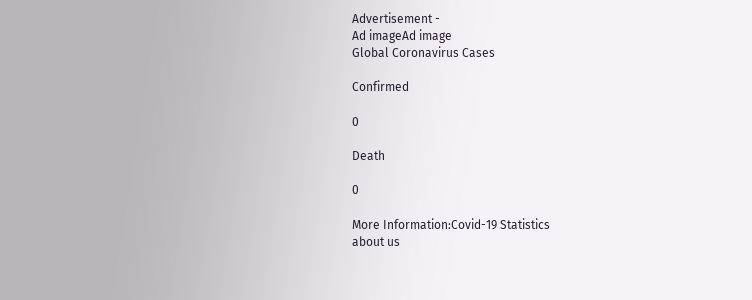Advertisement -
Ad imageAd image
Global Coronavirus Cases

Confirmed

0

Death

0

More Information:Covid-19 Statistics
about us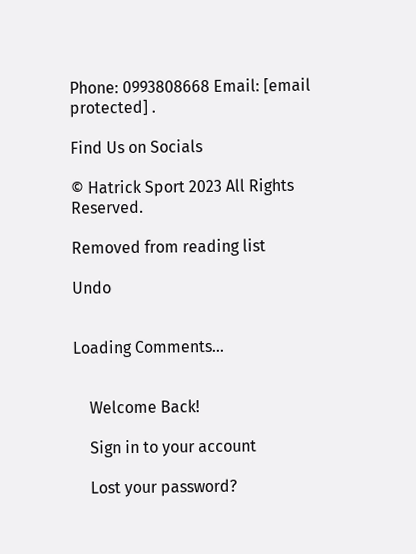Phone: 0993808668 Email: [email protected] .

Find Us on Socials

© Hatrick Sport 2023 All Rights Reserved.

Removed from reading list

Undo


Loading Comments...


    Welcome Back!

    Sign in to your account

    Lost your password?